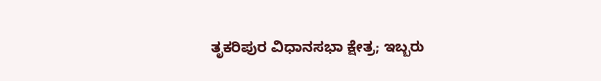ತೃಕರಿಪುರ ವಿಧಾನಸಭಾ ಕ್ಷೇತ್ರ; ಇಬ್ಬರು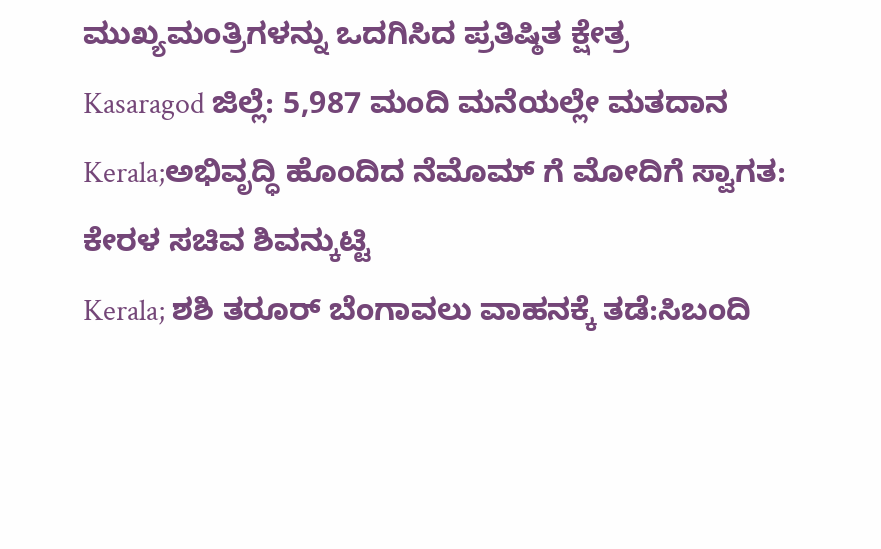ಮುಖ್ಯಮಂತ್ರಿಗಳನ್ನು ಒದಗಿಸಿದ ಪ್ರತಿಷ್ಠಿತ ಕ್ಷೇತ್ರ
Kasaragod ಜಿಲ್ಲೆ: 5,987 ಮಂದಿ ಮನೆಯಲ್ಲೇ ಮತದಾನ
Kerala;ಅಭಿವೃದ್ಧಿ ಹೊಂದಿದ ನೆಮೊಮ್ ಗೆ ಮೋದಿಗೆ ಸ್ವಾಗತ: ಕೇರಳ ಸಚಿವ ಶಿವನ್ಕುಟ್ಟಿ
Kerala; ಶಶಿ ತರೂರ್ ಬೆಂಗಾವಲು ವಾಹನಕ್ಕೆ ತಡೆ:ಸಿಬಂದಿ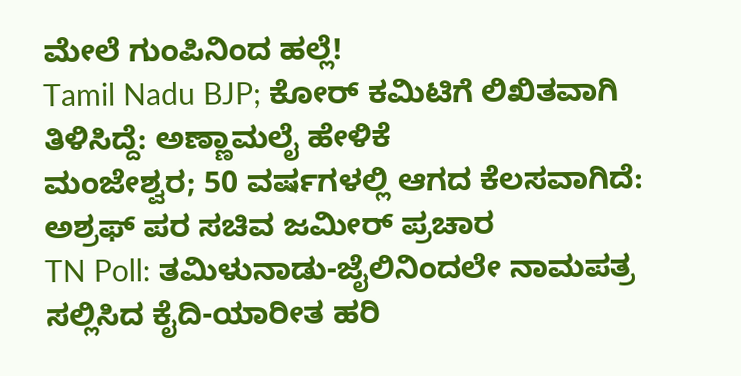ಮೇಲೆ ಗುಂಪಿನಿಂದ ಹಲ್ಲೆ!
Tamil Nadu BJP; ಕೋರ್ ಕಮಿಟಿಗೆ ಲಿಖಿತವಾಗಿ ತಿಳಿಸಿದ್ದೆ: ಅಣ್ಣಾಮಲೈ ಹೇಳಿಕೆ
ಮಂಜೇಶ್ವರ; 50 ವರ್ಷಗಳಲ್ಲಿ ಆಗದ ಕೆಲಸವಾಗಿದೆ: ಅಶ್ರಫ್ ಪರ ಸಚಿವ ಜಮೀರ್ ಪ್ರಚಾರ
TN Poll: ತಮಿಳುನಾಡು-ಜೈಲಿನಿಂದಲೇ ನಾಮಪತ್ರ ಸಲ್ಲಿಸಿದ ಕೈದಿ-ಯಾರೀತ ಹರಿ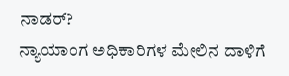ನಾಡರ್?
ನ್ಯಾಯಾಂಗ ಅಧಿಕಾರಿಗಳ ಮೇಲಿನ ದಾಳಿಗೆ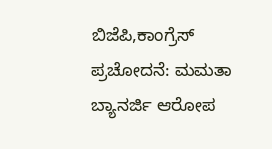ಬಿಜೆಪಿ,ಕಾಂಗ್ರೆಸ್ ಪ್ರಚೋದನೆ: ಮಮತಾ ಬ್ಯಾನರ್ಜಿ ಆರೋಪ